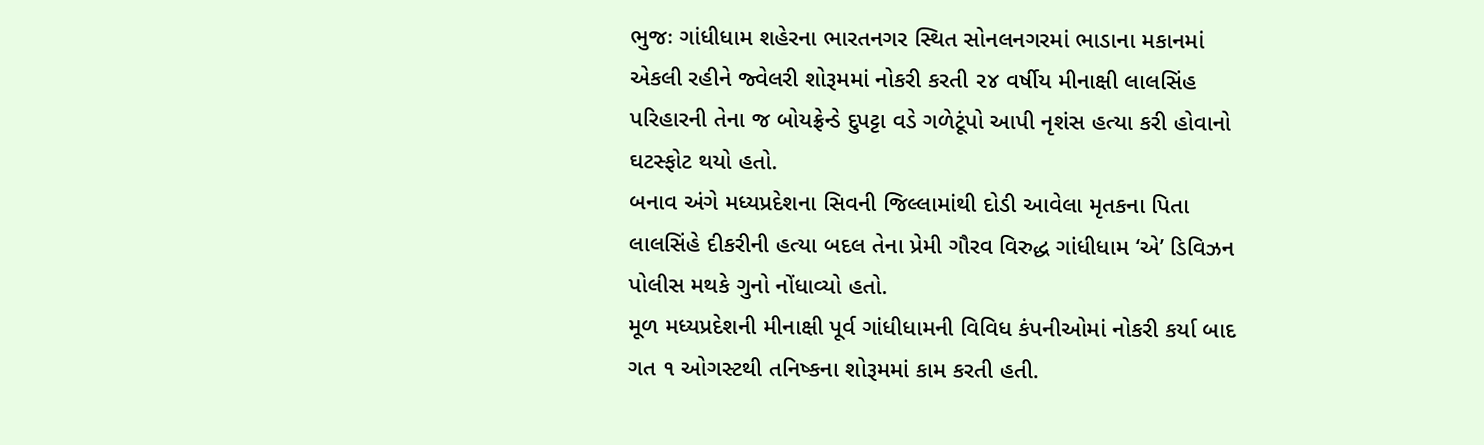ભુજઃ ગાંધીધામ શહેરના ભારતનગર સ્થિત સોનલનગરમાં ભાડાના મકાનમાં એકલી રહીને જ્વેલરી શોરૂમમાં નોકરી કરતી ૨૪ વર્ષીય મીનાક્ષી લાલસિંહ પરિહારની તેના જ બોયફ્રેન્ડે દુપટ્ટા વડે ગળેટૂંપો આપી નૃશંસ હત્યા કરી હોવાનો ઘટસ્ફોટ થયો હતો.
બનાવ અંગે મધ્યપ્રદેશના સિવની જિલ્લામાંથી દોડી આવેલા મૃતકના પિતા લાલસિંહે દીકરીની હત્યા બદલ તેના પ્રેમી ગૌરવ વિરુદ્ધ ગાંધીધામ ‘એ’ ડિવિઝન પોલીસ મથકે ગુનો નોંધાવ્યો હતો.
મૂળ મધ્યપ્રદેશની મીનાક્ષી પૂર્વ ગાંધીધામની વિવિધ કંપનીઓમાં નોકરી કર્યા બાદ ગત ૧ ઓગસ્ટથી તનિષ્કના શોરૂમમાં કામ કરતી હતી.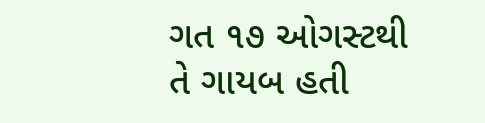ગત ૧૭ ઓગસ્ટથી તે ગાયબ હતી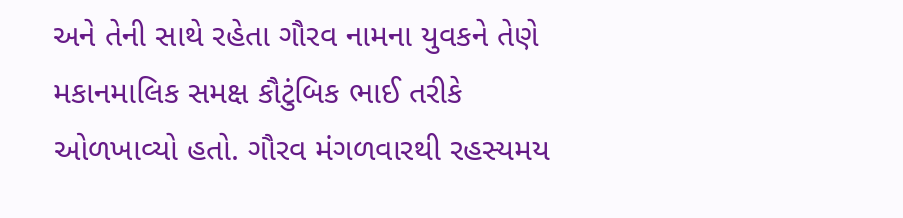અને તેની સાથે રહેતા ગૌરવ નામના યુવકને તેણે મકાનમાલિક સમક્ષ કૌટુંબિક ભાઈ તરીકે ઓળખાવ્યો હતો. ગૌરવ મંગળવારથી રહસ્યમય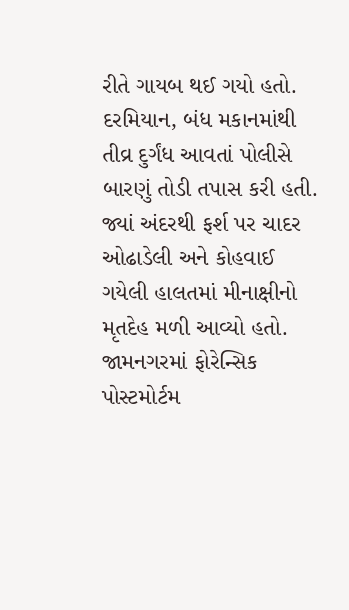રીતે ગાયબ થઈ ગયો હતો.
દરમિયાન, બંધ મકાનમાંથી તીવ્ર દુર્ગંધ આવતાં પોલીસે બારણું તોડી તપાસ કરી હતી. જ્યાં અંદરથી ફર્શ પર ચાદર ઓઢાડેલી અને કોહવાઈ ગયેલી હાલતમાં મીનાક્ષીનો મૃતદેહ મળી આવ્યો હતો. જામનગરમાં ફોરેન્સિક પોસ્ટમોર્ટમ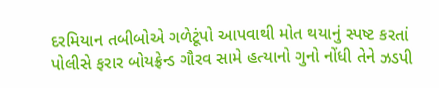દરમિયાન તબીબોએ ગળેટૂંપો આપવાથી મોત થયાનું સ્પષ્ટ કરતાં પોલીસે ફરાર બોયફ્રેન્ડ ગૌરવ સામે હત્યાનો ગુનો નોંધી તેને ઝડપી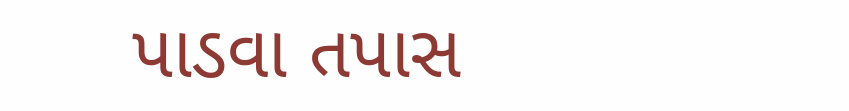પાડવા તપાસ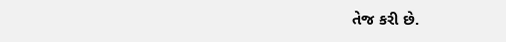તેજ કરી છે.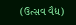(ઉત્સવ વૈદ્ય)